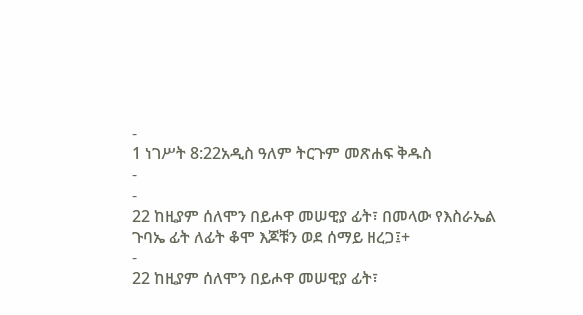-
1 ነገሥት 8:22አዲስ ዓለም ትርጉም መጽሐፍ ቅዱስ
-
-
22 ከዚያም ሰለሞን በይሖዋ መሠዊያ ፊት፣ በመላው የእስራኤል ጉባኤ ፊት ለፊት ቆሞ እጆቹን ወደ ሰማይ ዘረጋ፤+
-
22 ከዚያም ሰለሞን በይሖዋ መሠዊያ ፊት፣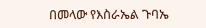በመላው የእስራኤል ጉባኤ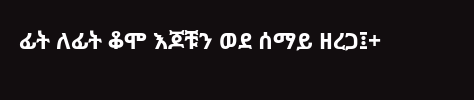ፊት ለፊት ቆሞ እጆቹን ወደ ሰማይ ዘረጋ፤+